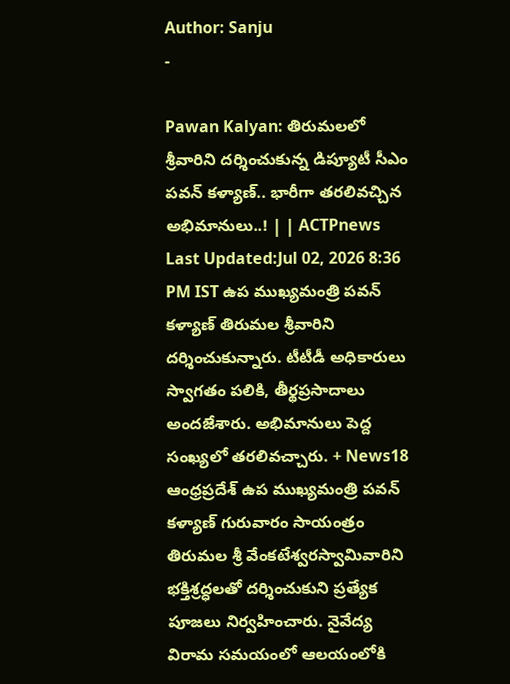Author: Sanju
-

Pawan Kalyan: తిరుమలలో శ్రీవారిని దర్శించుకున్న డిప్యూటీ సీఎం పవన్ కళ్యాణ్.. భారీగా తరలివచ్చిన అభిమానులు..! | | ACTPnews
Last Updated:Jul 02, 2026 8:36 PM IST ఉప ముఖ్యమంత్రి పవన్ కళ్యాణ్ తిరుమల శ్రీవారిని దర్శించుకున్నారు. టీటీడీ అధికారులు స్వాగతం పలికి, తీర్థప్రసాదాలు అందజేశారు. అభిమానులు పెద్ద సంఖ్యలో తరలివచ్చారు. + News18 ఆంధ్రప్రదేశ్ ఉప ముఖ్యమంత్రి పవన్ కళ్యాణ్ గురువారం సాయంత్రం తిరుమల శ్రీ వేంకటేశ్వరస్వామివారిని భక్తిశ్రద్ధలతో దర్శించుకుని ప్రత్యేక పూజలు నిర్వహించారు. నైవేద్య విరామ సమయంలో ఆలయంలోకి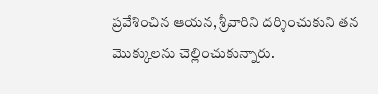ప్రవేశించిన ఆయన, శ్రీవారిని దర్శించుకుని తన మొక్కులను చెల్లించుకున్నారు.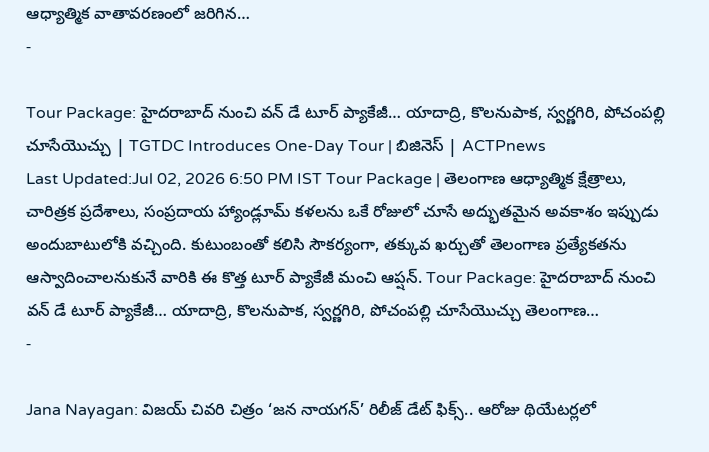ఆధ్యాత్మిక వాతావరణంలో జరిగిన…
-

Tour Package: హైదరాబాద్ నుంచి వన్ డే టూర్ ప్యాకేజీ… యాదాద్రి, కొలనుపాక, స్వర్ణగిరి, పోచంపల్లి చూసేయొచ్చు | TGTDC Introduces One-Day Tour | బిజినెస్ | ACTPnews
Last Updated:Jul 02, 2026 6:50 PM IST Tour Package | తెలంగాణ ఆధ్యాత్మిక క్షేత్రాలు, చారిత్రక ప్రదేశాలు, సంప్రదాయ హ్యాండ్లూమ్ కళలను ఒకే రోజులో చూసే అద్భుతమైన అవకాశం ఇప్పుడు అందుబాటులోకి వచ్చింది. కుటుంబంతో కలిసి సౌకర్యంగా, తక్కువ ఖర్చుతో తెలంగాణ ప్రత్యేకతను ఆస్వాదించాలనుకునే వారికి ఈ కొత్త టూర్ ప్యాకేజీ మంచి ఆప్షన్. Tour Package: హైదరాబాద్ నుంచి వన్ డే టూర్ ప్యాకేజీ… యాదాద్రి, కొలనుపాక, స్వర్ణగిరి, పోచంపల్లి చూసేయొచ్చు తెలంగాణ…
-

Jana Nayagan: విజయ్ చివరి చిత్రం ‘జన నాయగన్’ రిలీజ్ డేట్ ఫిక్స్.. ఆరోజు థియేటర్లలో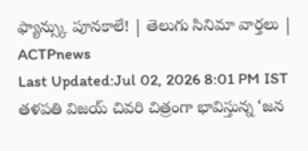ఫ్యాన్స్కు పూనకాలే! | తెలుగు సినిమా వార్తలు | ACTPnews
Last Updated:Jul 02, 2026 8:01 PM IST తళపతి విజయ్ చివరి చిత్రంగా భావిస్తున్న ‘జన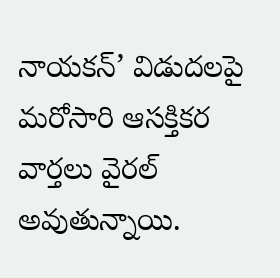నాయకన్’ విడుదలపై మరోసారి ఆసక్తికర వార్తలు వైరల్ అవుతున్నాయి.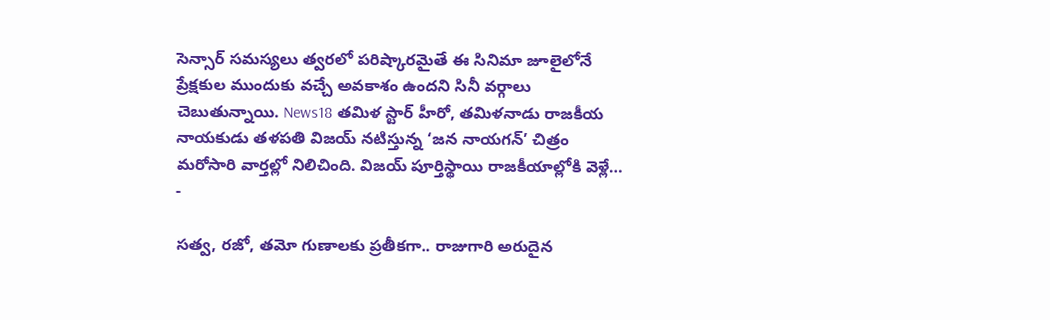సెన్సార్ సమస్యలు త్వరలో పరిష్కారమైతే ఈ సినిమా జూలైలోనే ప్రేక్షకుల ముందుకు వచ్చే అవకాశం ఉందని సినీ వర్గాలు చెబుతున్నాయి. News18 తమిళ స్టార్ హీరో, తమిళనాడు రాజకీయ నాయకుడు తళపతి విజయ్ నటిస్తున్న ‘జన నాయగన్’ చిత్రం మరోసారి వార్తల్లో నిలిచింది. విజయ్ పూర్తిస్థాయి రాజకీయాల్లోకి వెళ్లే…
-

సత్వ, రజో, తమో గుణాలకు ప్రతీకగా.. రాజుగారి అరుదైన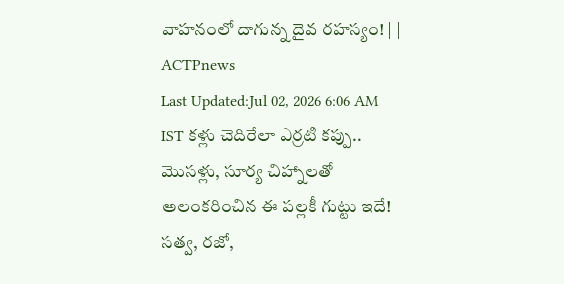వాహనంలో దాగున్న దైవ రహస్యం! | | ACTPnews
Last Updated:Jul 02, 2026 6:06 AM IST కళ్లు చెదిరేలా ఎర్రటి కప్పు.. మొసళ్లు, సూర్య చిహ్నాలతో అలంకరించిన ఈ పల్లకీ గుట్టు ఇదే! సత్వ, రజో,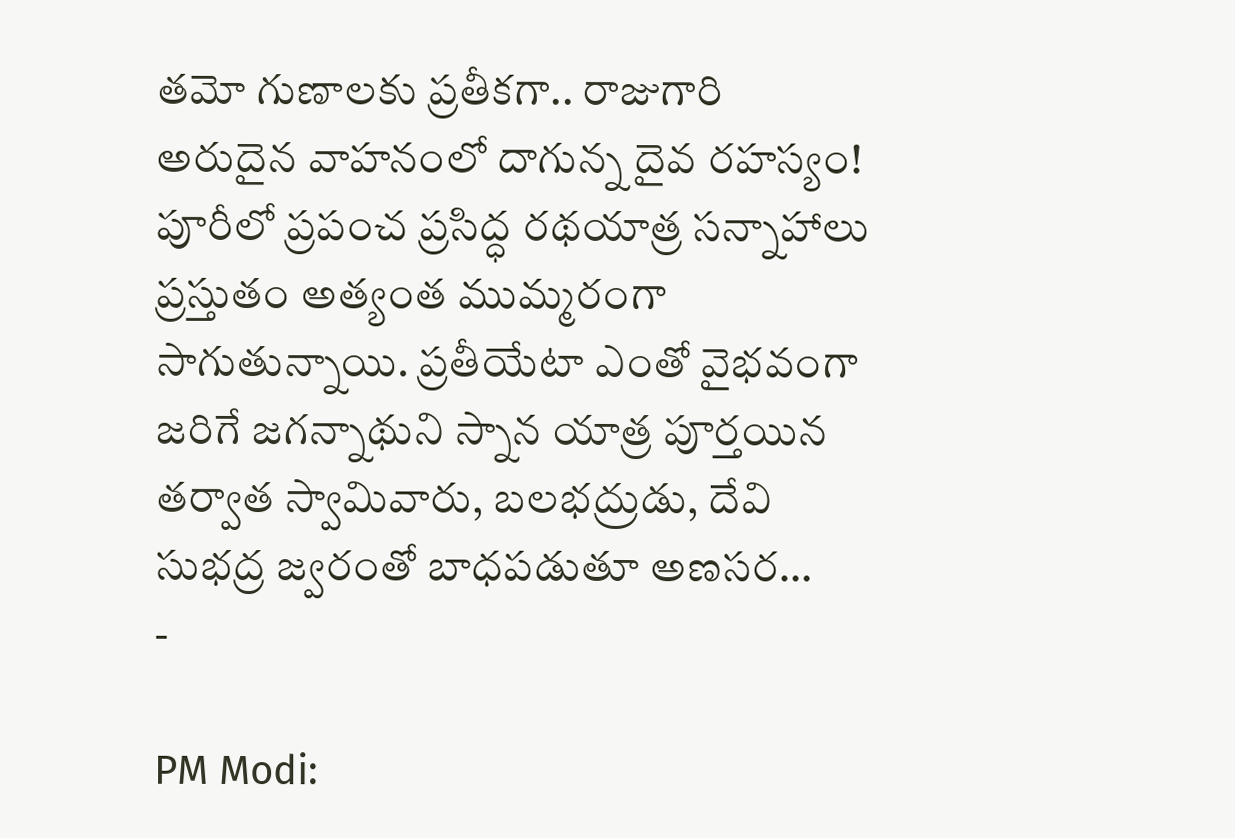తమో గుణాలకు ప్రతీకగా.. రాజుగారి అరుదైన వాహనంలో దాగున్న దైవ రహస్యం! పూరీలో ప్రపంచ ప్రసిద్ధ రథయాత్ర సన్నాహాలు ప్రస్తుతం అత్యంత ముమ్మరంగా సాగుతున్నాయి. ప్రతీయేటా ఎంతో వైభవంగా జరిగే జగన్నాథుని స్నాన యాత్ర పూర్తయిన తర్వాత స్వామివారు, బలభద్రుడు, దేవి సుభద్ర జ్వరంతో బాధపడుతూ అణసర…
-

PM Modi: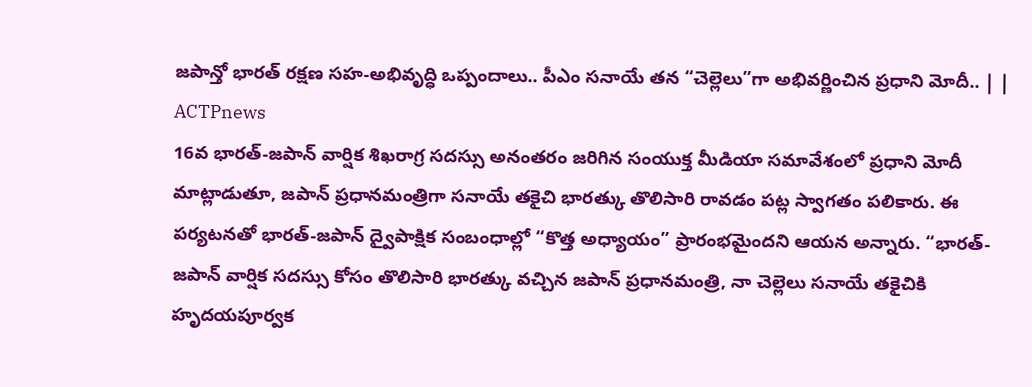జపాన్తో భారత్ రక్షణ సహ-అభివృద్ధి ఒప్పందాలు.. పీఎం సనాయే తన “చెల్లెలు”గా అభివర్ణించిన ప్రధాని మోదీ.. | | ACTPnews
16వ భారత్-జపాన్ వార్షిక శిఖరాగ్ర సదస్సు అనంతరం జరిగిన సంయుక్త మీడియా సమావేశంలో ప్రధాని మోదీ మాట్లాడుతూ, జపాన్ ప్రధానమంత్రిగా సనాయే తకైచి భారత్కు తొలిసారి రావడం పట్ల స్వాగతం పలికారు. ఈ పర్యటనతో భారత్-జపాన్ ద్వైపాక్షిక సంబంధాల్లో “కొత్త అధ్యాయం” ప్రారంభమైందని ఆయన అన్నారు. “భారత్-జపాన్ వార్షిక సదస్సు కోసం తొలిసారి భారత్కు వచ్చిన జపాన్ ప్రధానమంత్రి, నా చెల్లెలు సనాయే తకైచికి హృదయపూర్వక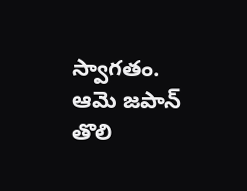స్వాగతం. ఆమె జపాన్ తొలి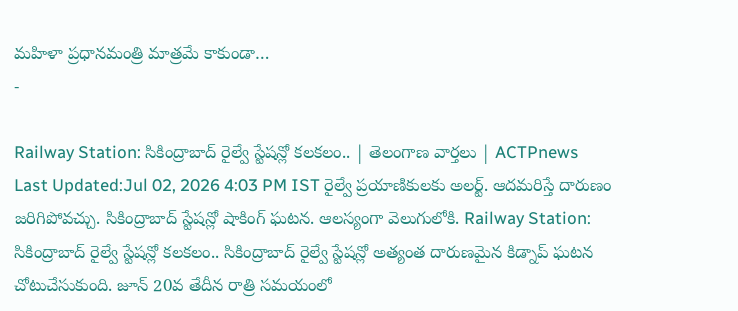మహిళా ప్రధానమంత్రి మాత్రమే కాకుండా…
-

Railway Station: సికింద్రాబాద్ రైల్వే స్టేషన్లో కలకలం.. | తెలంగాణ వార్తలు | ACTPnews
Last Updated:Jul 02, 2026 4:03 PM IST రైల్వే ప్రయాణికులకు అలర్ట్. ఆదమరిస్తే దారుణం జరిగిపోవచ్చు. సికింద్రాబాద్ స్టేషన్లో షాకింగ్ ఘటన. ఆలస్యంగా వెలుగులోకి. Railway Station: సికింద్రాబాద్ రైల్వే స్టేషన్లో కలకలం.. సికింద్రాబాద్ రైల్వే స్టేషన్లో అత్యంత దారుణమైన కిడ్నాప్ ఘటన చోటుచేసుకుంది. జూన్ 20వ తేదీన రాత్రి సమయంలో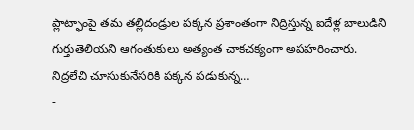ప్లాట్ఫాంపై తమ తల్లిదండ్రుల పక్కన ప్రశాంతంగా నిద్రిస్తున్న ఐదేళ్ల బాలుడిని గుర్తుతెలియని ఆగంతుకులు అత్యంత చాకచక్యంగా అపహరించారు. నిద్రలేచి చూసుకునేసరికి పక్కన పడుకున్న…
-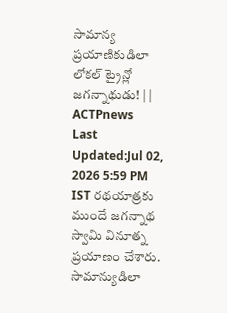సామాన్య ప్రయాణికుడిలా లోకల్ ట్రైన్లో జగన్నాథుడు! | | ACTPnews
Last Updated:Jul 02, 2026 5:59 PM IST రథయాత్రకు ముందే జగన్నాథ స్వామి వినూత్న ప్రయాణం చేశారు. సామాన్యుడిలా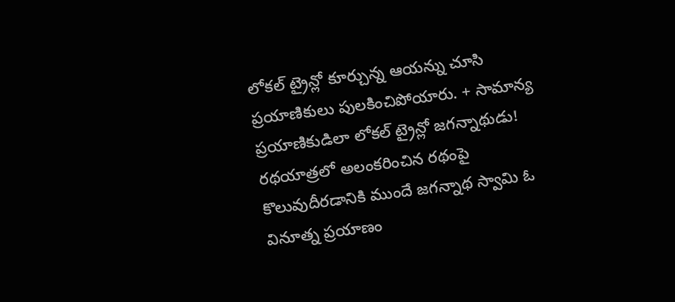లోకల్ ట్రైన్లో కూర్చున్న ఆయన్ను చూసి ప్రయాణికులు పులకించిపోయారు. + సామాన్య ప్రయాణికుడిలా లోకల్ ట్రైన్లో జగన్నాథుడు! రథయాత్రలో అలంకరించిన రథంపై కొలువుదీరడానికి ముందే జగన్నాథ స్వామి ఓ వినూత్న ప్రయాణం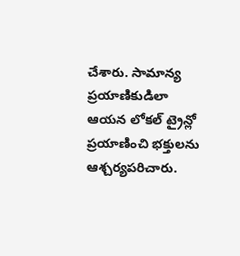చేశారు. సామాన్య ప్రయాణికుడిలా ఆయన లోకల్ ట్రైన్లో ప్రయాణించి భక్తులను ఆశ్చర్యపరిచారు.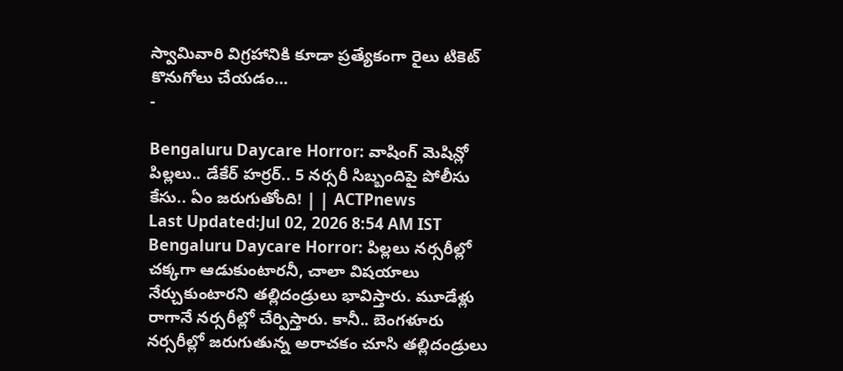స్వామివారి విగ్రహానికి కూడా ప్రత్యేకంగా రైలు టికెట్ కొనుగోలు చేయడం…
-

Bengaluru Daycare Horror: వాషింగ్ మెషిన్లో పిల్లలు.. డేకేర్ హర్రర్.. 5 నర్సరీ సిబ్బందిపై పోలీసు కేసు.. ఏం జరుగుతోంది! | | ACTPnews
Last Updated:Jul 02, 2026 8:54 AM IST Bengaluru Daycare Horror: పిల్లలు నర్సరీల్లో చక్కగా ఆడుకుంటారనీ, చాలా విషయాలు నేర్చుకుంటారని తల్లిదండ్రులు భావిస్తారు. మూడేళ్లు రాగానే నర్సరీల్లో చేర్పిస్తారు. కానీ.. బెంగళూరు నర్సరీల్లో జరుగుతున్న అరాచకం చూసి తల్లిదండ్రులు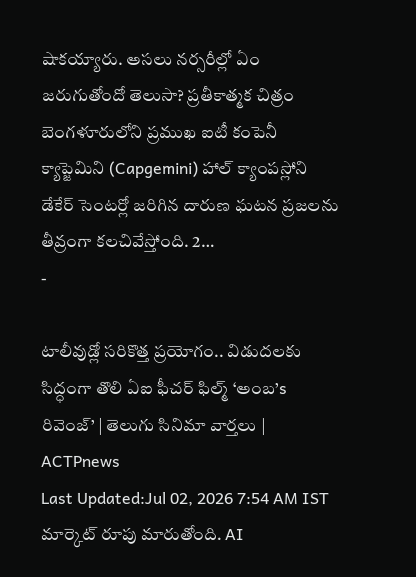షాకయ్యారు. అసలు నర్సరీల్లో ఏం జరుగుతోందో తెలుసా? ప్రతీకాత్మక చిత్రం బెంగళూరులోని ప్రముఖ ఐటీ కంపెనీ క్యాప్జెమిని (Capgemini) హాల్ క్యాంపస్లోని డేకేర్ సెంటర్లో జరిగిన దారుణ ఘటన ప్రజలను తీవ్రంగా కలచివేస్తోంది. 2…
-

టాలీవుడ్లో సరికొత్త ప్రయోగం.. విడుదలకు సిద్ధంగా తొలి ఏఐ ఫీచర్ ఫిల్మ్ ‘అంబ’s రివెంజ్’ | తెలుగు సినిమా వార్తలు | ACTPnews
Last Updated:Jul 02, 2026 7:54 AM IST మార్కెట్ రూపు మారుతోంది. AI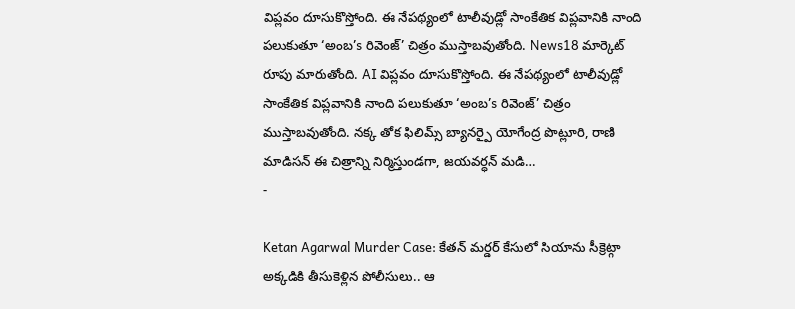విప్లవం దూసుకొస్తోంది. ఈ నేపథ్యంలో టాలీవుడ్లో సాంకేతిక విప్లవానికి నాంది పలుకుతూ ‘అంబ’s రివెంజ్’ చిత్రం ముస్తాబవుతోంది. News18 మార్కెట్ రూపు మారుతోంది. AI విప్లవం దూసుకొస్తోంది. ఈ నేపథ్యంలో టాలీవుడ్లో సాంకేతిక విప్లవానికి నాంది పలుకుతూ ‘అంబ’s రివెంజ్’ చిత్రం ముస్తాబవుతోంది. నక్క తోక ఫిలిమ్స్ బ్యానర్పై యోగేంద్ర పొట్లూరి, రాణి మాడిసన్ ఈ చిత్రాన్ని నిర్మిస్తుండగా, జయవర్ధన్ మడి…
-

Ketan Agarwal Murder Case: కేతన్ మర్డర్ కేసులో సియాను సీక్రెట్గా అక్కడికి తీసుకెళ్లిన పోలీసులు.. ఆ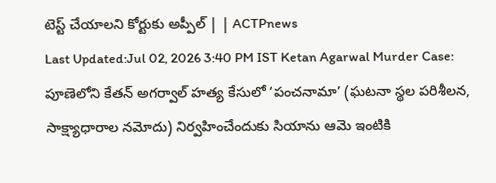టెస్ట్ చేయాలని కోర్టుకు అప్పీల్ | | ACTPnews
Last Updated:Jul 02, 2026 3:40 PM IST Ketan Agarwal Murder Case: పూణెలోని కేతన్ అగర్వాల్ హత్య కేసులో ‘పంచనామా’ (ఘటనా స్థల పరిశీలన, సాక్ష్యాధారాల నమోదు) నిర్వహించేందుకు సియాను ఆమె ఇంటికి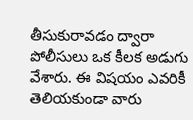తీసుకురావడం ద్వారా పోలీసులు ఒక కీలక అడుగు వేశారు. ఈ విషయం ఎవరికీ తెలియకుండా వారు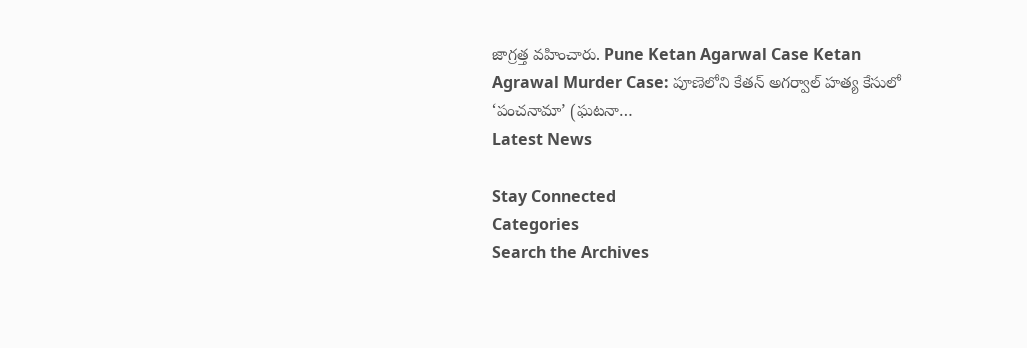జాగ్రత్త వహించారు. Pune Ketan Agarwal Case Ketan Agrawal Murder Case: పూణెలోని కేతన్ అగర్వాల్ హత్య కేసులో ‘పంచనామా’ (ఘటనా…
Latest News

Stay Connected
Categories
Search the Archives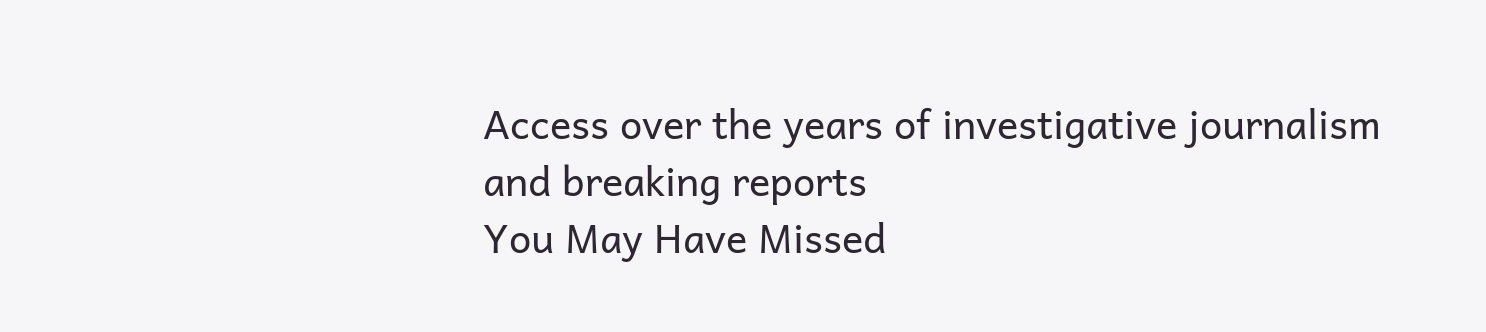Access over the years of investigative journalism and breaking reports
You May Have Missed